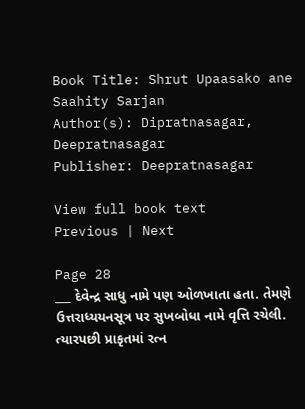Book Title: Shrut Upaasako ane Saahity Sarjan
Author(s): Dipratnasagar, Deepratnasagar
Publisher: Deepratnasagar

View full book text
Previous | Next

Page 28
___ દેવેન્દ્ર સાધુ નામે પણ ઓળખાતા હતા. તેમણે ઉત્તરાધ્યયનસૂત્ર પર સુખબોધા નામે વૃત્તિ રચેલી. ત્યારપછી પ્રાકૃતમાં રત્ન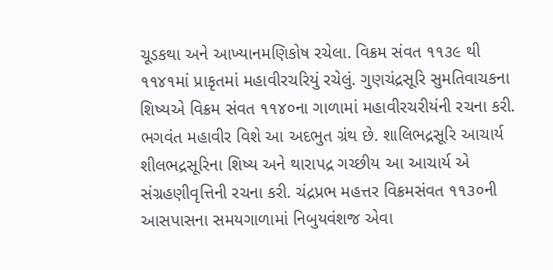ચૂડકથા અને આખ્યાનમણિકોષ રચેલા. વિક્રમ સંવત ૧૧૩૯ થી ૧૧૪૧માં પ્રાકૃતમાં મહાવીરચરિયું રચેલું. ગુણચંદ્રસૂરિ સુમતિવાચકના શિષ્યએ વિક્રમ સંવત ૧૧૪૦ના ગાળામાં મહાવીરચરીયંની રચના કરી. ભગવંત મહાવીર વિશે આ અદભુત ગ્રંથ છે. શાલિભદ્રસૂરિ આચાર્ય શીલભદ્રસૂરિના શિષ્ય અને થારાપદ્ર ગચ્છીય આ આચાર્ય એ સંગ્રહણીવૃત્તિની રચના કરી. ચંદ્રપ્રભ મહત્તર વિક્રમસંવત ૧૧૩૦ની આસપાસના સમયગાળામાં નિબુયવંશજ એવા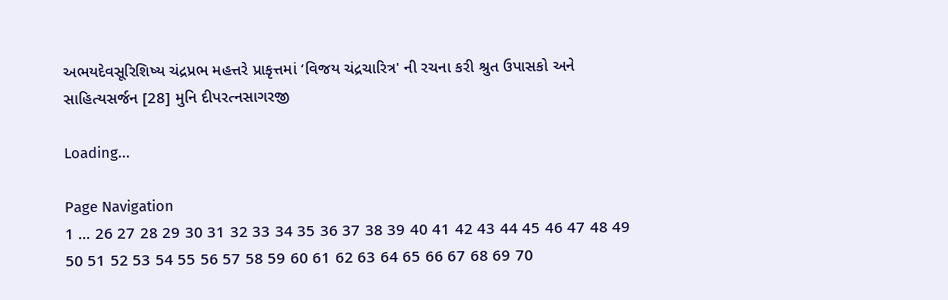અભયદેવસૂરિશિષ્ય ચંદ્રપ્રભ મહત્તરે પ્રાકૃત્તમાં ‘વિજય ચંદ્રચારિત્ર' ની રચના કરી શ્રુત ઉપાસકો અને સાહિત્યસર્જન [28] મુનિ દીપરત્નસાગરજી

Loading...

Page Navigation
1 ... 26 27 28 29 30 31 32 33 34 35 36 37 38 39 40 41 42 43 44 45 46 47 48 49 50 51 52 53 54 55 56 57 58 59 60 61 62 63 64 65 66 67 68 69 70